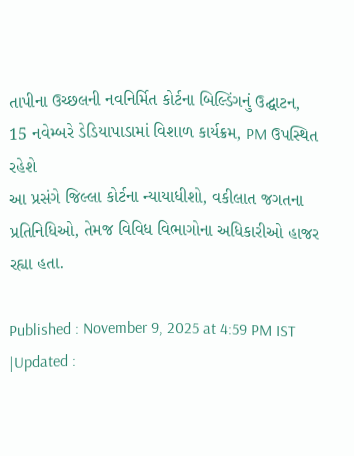તાપીના ઉચ્છલની નવનિર્મિત કોર્ટના બિલ્ડિંગનું ઉદ્ઘાટન, 15 નવેમ્બરે ડેડિયાપાડામાં વિશાળ કાર્યક્રમ, PM ઉપસ્થિત રહેશે
આ પ્રસંગે જિલ્લા કોર્ટના ન્યાયાધીશો, વકીલાત જગતના પ્રતિનિધિઓ, તેમજ વિવિધ વિભાગોના અધિકારીઓ હાજર રહ્યા હતા.

Published : November 9, 2025 at 4:59 PM IST
|Updated :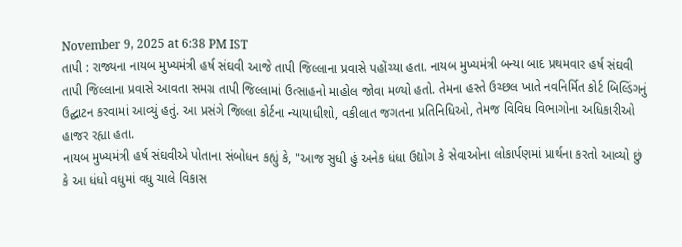November 9, 2025 at 6:38 PM IST
તાપી : રાજ્યના નાયબ મુખ્યમંત્રી હર્ષ સંઘવી આજે તાપી જિલ્લાના પ્રવાસે પહોંચ્યા હતા. નાયબ મુખ્યમંત્રી બન્યા બાદ પ્રથમવાર હર્ષ સંઘવી તાપી જિલ્લાના પ્રવાસે આવતા સમગ્ર તાપી જિલ્લામાં ઉત્સાહનો માહોલ જોવા મળ્યો હતો. તેમના હસ્તે ઉચ્છલ ખાતે નવનિર્મિત કોર્ટ બિલ્ડિંગનું ઉદ્ઘાટન કરવામાં આવ્યું હતું. આ પ્રસંગે જિલ્લા કોર્ટના ન્યાયાધીશો, વકીલાત જગતના પ્રતિનિધિઓ, તેમજ વિવિધ વિભાગોના અધિકારીઓ હાજર રહ્યા હતા.
નાયબ મુખ્યમંત્રી હર્ષ સંઘવીએ પોતાના સંબોધન કહ્યું કે, "આજ સુધી હું અનેક ધંધા ઉદ્યોગ કે સેવાઓના લોકાર્પણમાં પ્રાર્થના કરતો આવ્યો છું કે આ ધંધો વધુમાં વધુ ચાલે વિકાસ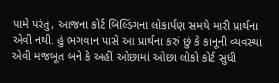પામે પરંતુ, આજના કોર્ટ બિલ્ડિંગના લોકાર્પણ સમયે મારી પ્રાર્થના એવી નથી. હું ભગવાન પાસે આ પ્રાર્થના કરું છું કે કાનૂની વ્યવસ્થા એવી મજબૂત બને કે અહીં ઓછામાં ઓછા લોકો કોર્ટ સુધી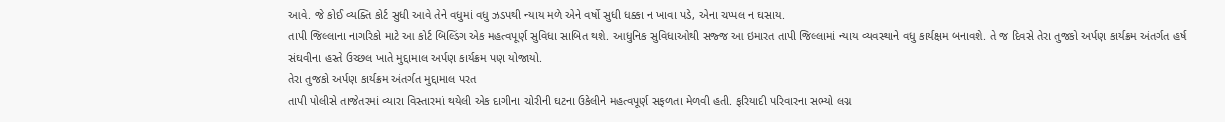આવે. જે કોઈ વ્યક્તિ કોર્ટ સુધી આવે તેને વધુમાં વધુ ઝડપથી ન્યાય મળે એને વર્ષો સુધી ધક્કા ન ખાવા પડે, એના ચપ્પલ ન ઘસાય.
તાપી જિલ્લાના નાગરિકો માટે આ કોર્ટ બિલ્ડિંગ એક મહત્વપૂર્ણ સુવિધા સાબિત થશે. આધુનિક સુવિધાઓથી સજ્જ આ ઇમારત તાપી જિલ્લામાં ન્યાય વ્યવસ્થાને વધુ કાર્યક્ષમ બનાવશે. તે જ દિવસે તેરા તુજકો અર્પણ કાર્યક્રમ અંતર્ગત હર્ષ સંઘવીના હસ્તે ઉચ્છલ ખાતે મુદ્દામાલ અર્પણ કાર્યક્રમ પણ યોજાયો.
તેરા તુજકો અર્પણ કાર્યક્રમ અંતર્ગત મુદ્દામાલ પરત
તાપી પોલીસે તાજેતરમાં વ્યારા વિસ્તારમાં થયેલી એક દાગીના ચોરીની ઘટના ઉકેલીને મહત્વપૂર્ણ સફળતા મેળવી હતી. ફરિયાદી પરિવારના સભ્યો લગ્ન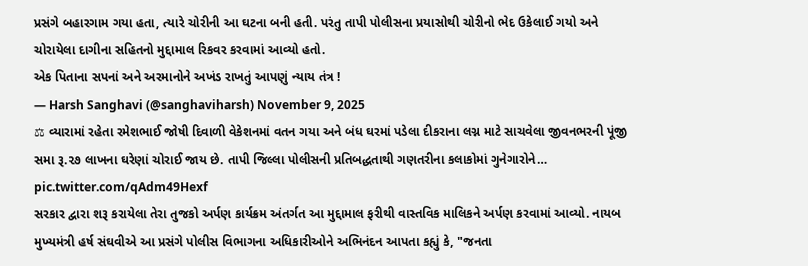પ્રસંગે બહારગામ ગયા હતા, ત્યારે ચોરીની આ ઘટના બની હતી. પરંતુ તાપી પોલીસના પ્રયાસોથી ચોરીનો ભેદ ઉકેલાઈ ગયો અને ચોરાયેલા દાગીના સહિતનો મુદ્દામાલ રિકવર કરવામાં આવ્યો હતો.
એક પિતાના સપનાં અને અરમાનોને અખંડ રાખતું આપણું ન્યાય તંત્ર !
— Harsh Sanghavi (@sanghaviharsh) November 9, 2025
⚖ વ્યારામાં રહેતા રમેશભાઈ જોષી દિવાળી વેકેશનમાં વતન ગયા અને બંધ ઘરમાં પડેલા દીકરાના લગ્ન માટે સાચવેલા જીવનભરની પૂંજી સમા રૂ.૨૭ લાખના ઘરેણાં ચોરાઈ જાય છે. તાપી જિલ્લા પોલીસની પ્રતિબદ્ધતાથી ગણતરીના કલાકોમાં ગુનેગારોને… pic.twitter.com/qAdm49Hexf
સરકાર દ્વારા શરૂ કરાયેલા તેરા તુજકો અર્પણ કાર્યક્રમ અંતર્ગત આ મુદ્દામાલ ફરીથી વાસ્તવિક માલિકને અર્પણ કરવામાં આવ્યો. નાયબ મુખ્યમંત્રી હર્ષ સંઘવીએ આ પ્રસંગે પોલીસ વિભાગના અધિકારીઓને અભિનંદન આપતા કહ્યું કે, "જનતા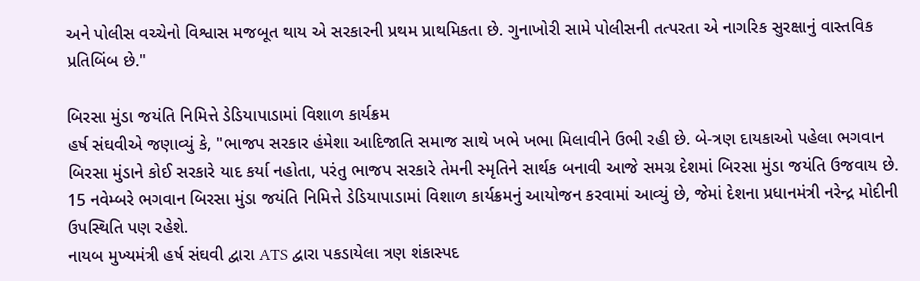અને પોલીસ વચ્ચેનો વિશ્વાસ મજબૂત થાય એ સરકારની પ્રથમ પ્રાથમિકતા છે. ગુનાખોરી સામે પોલીસની તત્પરતા એ નાગરિક સુરક્ષાનું વાસ્તવિક પ્રતિબિંબ છે."

બિરસા મુંડા જયંતિ નિમિત્તે ડેડિયાપાડામાં વિશાળ કાર્યક્રમ
હર્ષ સંઘવીએ જણાવ્યું કે, "ભાજપ સરકાર હંમેશા આદિજાતિ સમાજ સાથે ખભે ખભા મિલાવીને ઉભી રહી છે. બે-ત્રણ દાયકાઓ પહેલા ભગવાન બિરસા મુંડાને કોઈ સરકારે યાદ કર્યા નહોતા, પરંતુ ભાજપ સરકારે તેમની સ્મૃતિને સાર્થક બનાવી આજે સમગ્ર દેશમાં બિરસા મુંડા જયંતિ ઉજવાય છે. 15 નવેમ્બરે ભગવાન બિરસા મુંડા જયંતિ નિમિત્તે ડેડિયાપાડામાં વિશાળ કાર્યક્રમનું આયોજન કરવામાં આવ્યું છે, જેમાં દેશના પ્રધાનમંત્રી નરેન્દ્ર મોદીની ઉપસ્થિતિ પણ રહેશે.
નાયબ મુખ્યમંત્રી હર્ષ સંઘવી દ્વારા ATS દ્વારા પકડાયેલા ત્રણ શંકાસ્પદ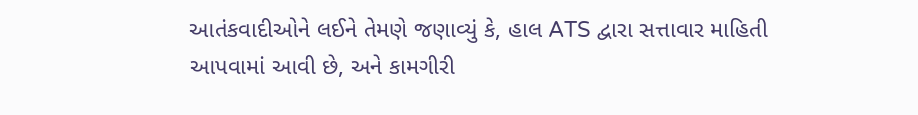આતંકવાદીઓને લઈને તેમણે જણાવ્યું કે, હાલ ATS દ્વારા સત્તાવાર માહિતી આપવામાં આવી છે, અને કામગીરી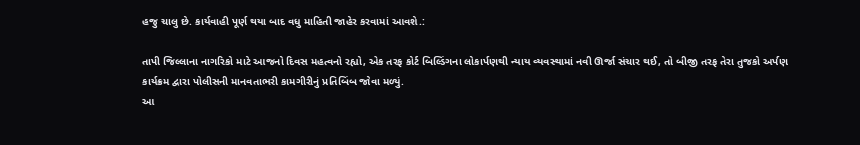હજુ ચાલુ છે. કાર્યવાહી પૂર્ણ થયા બાદ વધુ માહિતી જાહેર કરવામાં આવશે.:

તાપી જિલ્લાના નાગરિકો માટે આજનો દિવસ મહત્વનો રહ્યો, એક તરફ કોર્ટ બિલ્ડિંગના લોકાર્પણથી ન્યાય વ્યવસ્થામાં નવી ઊર્જા સંચાર થઈ, તો બીજી તરફ તેરા તુજકો અર્પણ કાર્યક્રમ દ્વારા પોલીસની માનવતાભરી કામગીરીનું પ્રતિબિંબ જોવા મળ્યું.
આ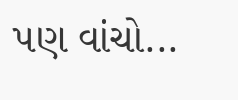પણ વાંચો...